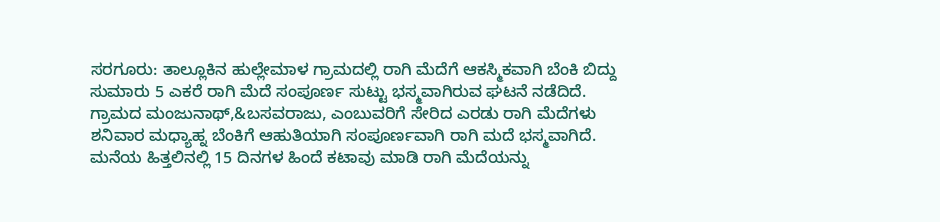ಸರಗೂರು: ತಾಲ್ಲೂಕಿನ ಹುಲ್ಲೇಮಾಳ ಗ್ರಾಮದಲ್ಲಿ ರಾಗಿ ಮೆದೆಗೆ ಆಕಸ್ಮಿಕವಾಗಿ ಬೆಂಕಿ ಬಿದ್ದು ಸುಮಾರು 5 ಎಕರೆ ರಾಗಿ ಮೆದೆ ಸಂಪೂರ್ಣ ಸುಟ್ಟು ಭಸ್ಮವಾಗಿರುವ ಘಟನೆ ನಡೆದಿದೆ.
ಗ್ರಾಮದ ಮಂಜುನಾಥ್,&ಬಸವರಾಜು, ಎಂಬುವರಿಗೆ ಸೇರಿದ ಎರಡು ರಾಗಿ ಮೆದೆಗಳು ಶನಿವಾರ ಮಧ್ಯಾಹ್ನ ಬೆಂಕಿಗೆ ಆಹುತಿಯಾಗಿ ಸಂಪೂರ್ಣವಾಗಿ ರಾಗಿ ಮದೆ ಭಸ್ಮವಾಗಿದೆ. ಮನೆಯ ಹಿತ್ತಲಿನಲ್ಲಿ 15 ದಿನಗಳ ಹಿಂದೆ ಕಟಾವು ಮಾಡಿ ರಾಗಿ ಮೆದೆಯನ್ನು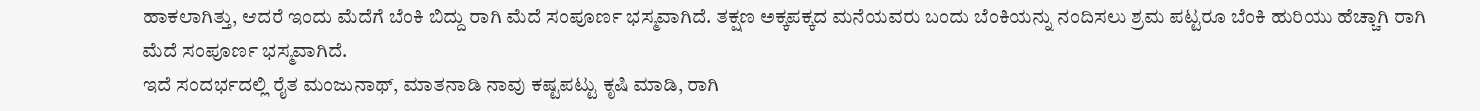ಹಾಕಲಾಗಿತ್ತು, ಆದರೆ ಇಂದು ಮೆದೆಗೆ ಬೆಂಕಿ ಬಿದ್ದು ರಾಗಿ ಮೆದೆ ಸಂಪೂರ್ಣ ಭಸ್ಮವಾಗಿದೆ. ತಕ್ಷಣ ಅಕ್ಕಪಕ್ಕದ ಮನೆಯವರು ಬಂದು ಬೆಂಕಿಯನ್ನು ನಂದಿಸಲು ಶ್ರಮ ಪಟ್ಟರೂ ಬೆಂಕಿ ಹುರಿಯು ಹೆಚ್ಚಾಗಿ ರಾಗಿ ಮೆದೆ ಸಂಪೂರ್ಣ ಭಸ್ಮವಾಗಿದೆ.
ಇದೆ ಸಂದರ್ಭದಲ್ಲಿ ರೈತ ಮಂಜುನಾಥ್, ಮಾತನಾಡಿ ನಾವು ಕಷ್ಟಪಟ್ಟು ಕೃಷಿ ಮಾಡಿ, ರಾಗಿ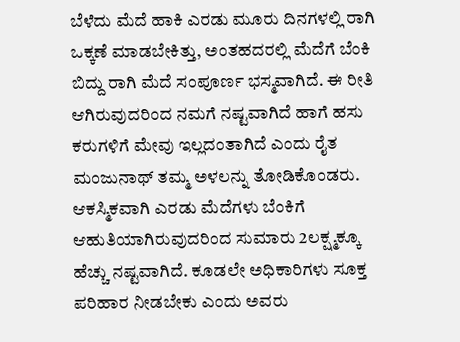ಬೆಳೆದು ಮೆದೆ ಹಾಕಿ ಎರಡು ಮೂರು ದಿನಗಳಲ್ಲಿ ರಾಗಿ ಒಕ್ಕಣೆ ಮಾಡಬೇಕಿತ್ತು, ಅಂತಹದರಲ್ಲಿ ಮೆದೆಗೆ ಬೆಂಕಿ ಬಿದ್ದು ರಾಗಿ ಮೆದೆ ಸಂಪೂರ್ಣ ಭಸ್ಮವಾಗಿದೆ. ಈ ರೀತಿ ಆಗಿರುವುದರಿಂದ ನಮಗೆ ನಷ್ಟವಾಗಿದೆ ಹಾಗೆ ಹಸು ಕರುಗಳಿಗೆ ಮೇವು ಇಲ್ಲದಂತಾಗಿದೆ ಎಂದು ರೈತ ಮಂಜುನಾಥ್ ತಮ್ಮ ಅಳಲನ್ನು ತೋಡಿಕೊಂಡರು.
ಆಕಸ್ಮಿಕವಾಗಿ ಎರಡು ಮೆದೆಗಳು ಬೆಂಕಿಗೆ ಆಹುತಿಯಾಗಿರುವುದರಿಂದ ಸುಮಾರು 2ಲಕ್ಷ್ಮಕ್ಕೂ ಹೆಚ್ಚು ನಷ್ಟವಾಗಿದೆ. ಕೂಡಲೇ ಅಧಿಕಾರಿಗಳು ಸೂಕ್ತ ಪರಿಹಾರ ನೀಡಬೇಕು ಎಂದು ಅವರು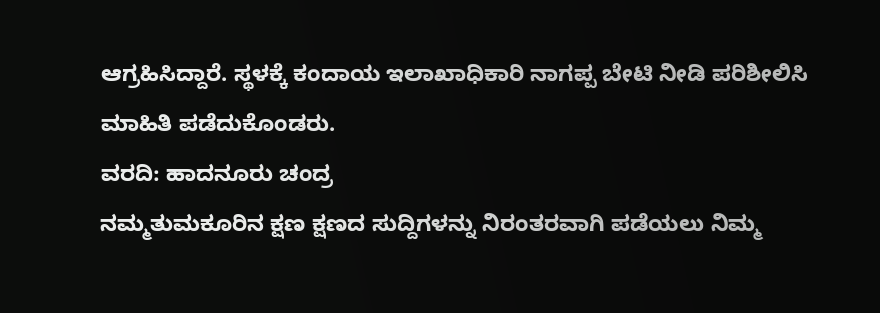ಆಗ್ರಹಿಸಿದ್ದಾರೆ. ಸ್ಥಳಕ್ಕೆ ಕಂದಾಯ ಇಲಾಖಾಧಿಕಾರಿ ನಾಗಪ್ಪ ಬೇಟಿ ನೀಡಿ ಪರಿಶೀಲಿಸಿ ಮಾಹಿತಿ ಪಡೆದುಕೊಂಡರು.
ವರದಿ: ಹಾದನೂರು ಚಂದ್ರ
ನಮ್ಮತುಮಕೂರಿನ ಕ್ಷಣ ಕ್ಷಣದ ಸುದ್ದಿಗಳನ್ನು ನಿರಂತರವಾಗಿ ಪಡೆಯಲು ನಿಮ್ಮ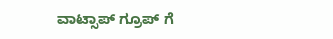ವಾಟ್ಸಾಪ್ ಗ್ರೂಪ್ ಗೆ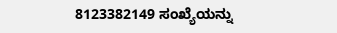8123382149 ಸಂಖ್ಯೆಯನ್ನು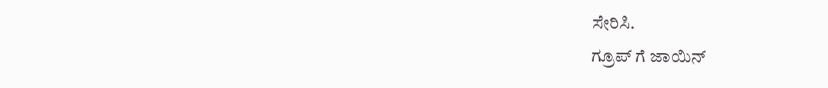ಸೇರಿಸಿ.
ಗ್ರೂಪ್ ಗೆ ಜಾಯಿನ್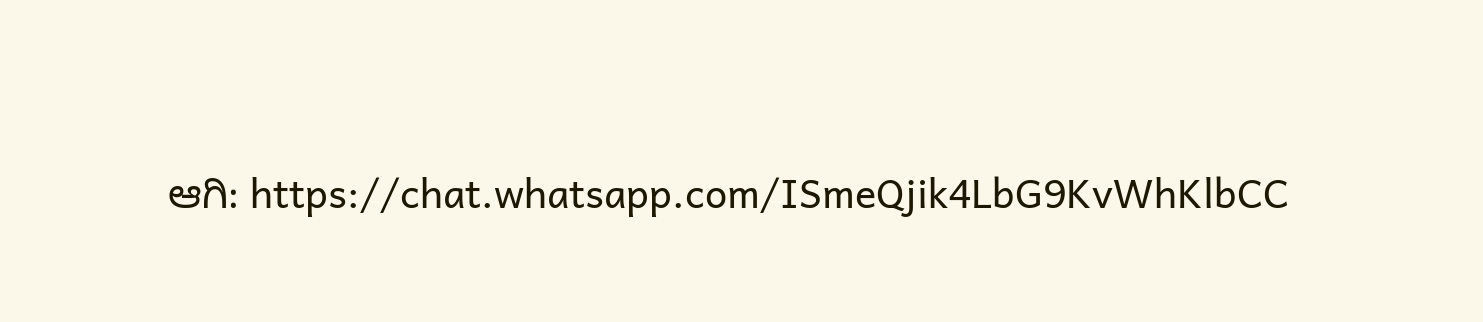ಆಗಿ: https://chat.whatsapp.com/ISmeQjik4LbG9KvWhKlbCC